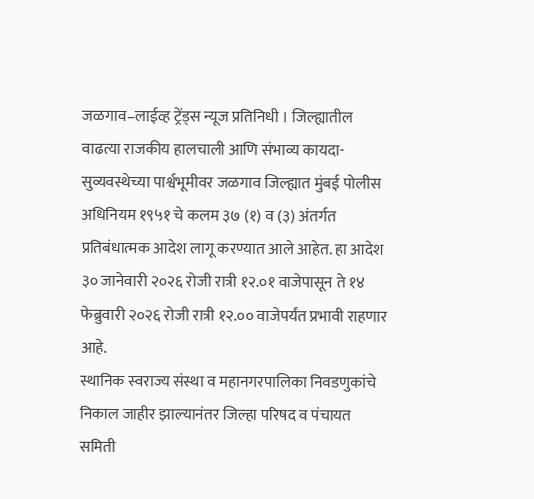जळगाव–लाईव्ह ट्रेंड्स न्यूज प्रतिनिधी । जिल्ह्यातील वाढत्या राजकीय हालचाली आणि संभाव्य कायदा-सुव्यवस्थेच्या पार्श्वभूमीवर जळगाव जिल्ह्यात मुंबई पोलीस अधिनियम १९५१ चे कलम ३७ (१) व (३) अंतर्गत प्रतिबंधात्मक आदेश लागू करण्यात आले आहेत. हा आदेश ३० जानेवारी २०२६ रोजी रात्री १२.०१ वाजेपासून ते १४ फेब्रुवारी २०२६ रोजी रात्री १२.०० वाजेपर्यंत प्रभावी राहणार आहे.
स्थानिक स्वराज्य संस्था व महानगरपालिका निवडणुकांचे निकाल जाहीर झाल्यानंतर जिल्हा परिषद व पंचायत समिती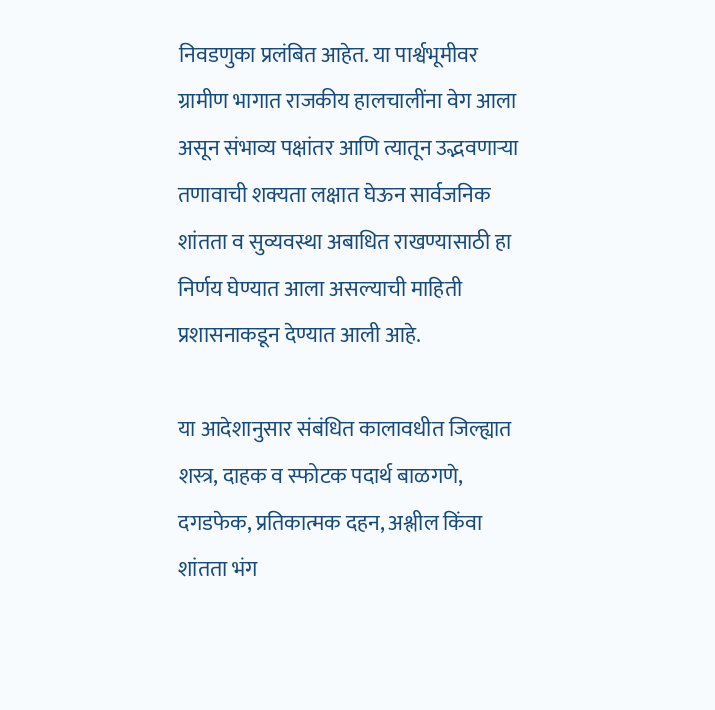निवडणुका प्रलंबित आहेत. या पार्श्वभूमीवर ग्रामीण भागात राजकीय हालचालींना वेग आला असून संभाव्य पक्षांतर आणि त्यातून उद्भवणाऱ्या तणावाची शक्यता लक्षात घेऊन सार्वजनिक शांतता व सुव्यवस्था अबाधित राखण्यासाठी हा निर्णय घेण्यात आला असल्याची माहिती प्रशासनाकडून देण्यात आली आहे.

या आदेशानुसार संबंधित कालावधीत जिल्ह्यात शस्त्र, दाहक व स्फोटक पदार्थ बाळगणे, दगडफेक, प्रतिकात्मक दहन, अश्लील किंवा शांतता भंग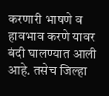करणारी भाषणे व हावभाव करणे यावर बंदी घालण्यात आली आहे. तसेच जिल्हा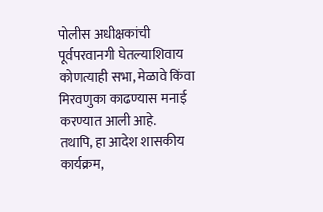पोलीस अधीक्षकांची पूर्वपरवानगी घेतल्याशिवाय कोणत्याही सभा, मेळावे किंवा मिरवणुका काढण्यास मनाई करण्यात आली आहे.
तथापि, हा आदेश शासकीय कार्यक्रम,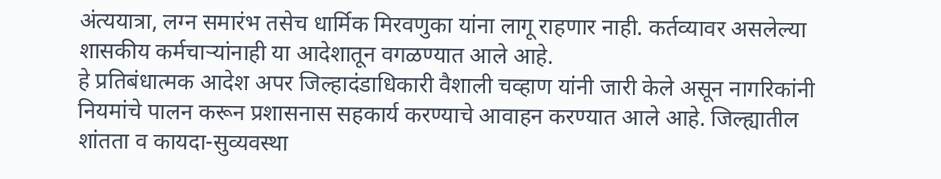अंत्ययात्रा, लग्न समारंभ तसेच धार्मिक मिरवणुका यांना लागू राहणार नाही. कर्तव्यावर असलेल्या शासकीय कर्मचाऱ्यांनाही या आदेशातून वगळण्यात आले आहे.
हे प्रतिबंधात्मक आदेश अपर जिल्हादंडाधिकारी वैशाली चव्हाण यांनी जारी केले असून नागरिकांनी नियमांचे पालन करून प्रशासनास सहकार्य करण्याचे आवाहन करण्यात आले आहे. जिल्ह्यातील शांतता व कायदा-सुव्यवस्था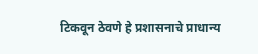टिकवून ठेवणे हे प्रशासनाचे प्राधान्य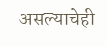असल्याचेही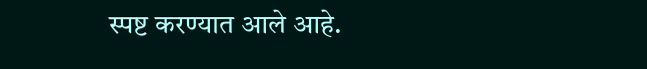स्पष्ट करण्यात आले आहे.